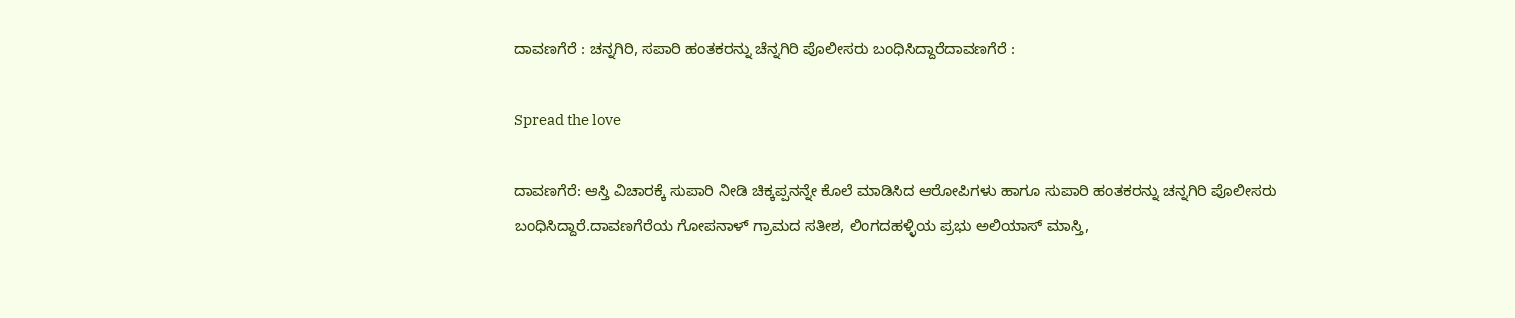ದಾವಣಗೆರೆ : ಚನ್ನಗಿರಿ, ಸಪಾರಿ ಹಂತಕರನ್ನು ಚೆನ್ನಗಿರಿ ಪೊಲೀಸರು ಬಂಧಿಸಿದ್ದಾರೆದಾವಣಗೆರೆ :

Spread the love

ದಾವಣಗೆರೆ: ಆಸ್ತಿ ವಿಚಾರಕ್ಕೆ ಸುಪಾರಿ ನೀಡಿ ಚಿಕ್ಕಪ್ಪನನ್ನೇ ಕೊಲೆ ಮಾಡಿಸಿದ ಆರೋಪಿಗಳು ಹಾಗೂ ಸುಪಾರಿ ಹಂತಕರನ್ನು ಚನ್ನಗಿರಿ ಪೊಲೀಸರು ಬಂಧಿಸಿದ್ದಾರೆ.ದಾವಣಗೆರೆಯ ಗೋಪನಾಳ್ ಗ್ರಾಮದ ಸತೀಶ, ಲಿಂಗದಹಳ್ಳಿಯ ಪ್ರಭು ಅಲಿಯಾಸ್ ಮಾಸ್ತಿ,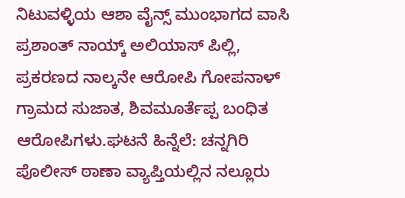ನಿಟುವಳ್ಳಿಯ ಆಶಾ ವೈನ್ಸ್ ಮುಂಭಾಗದ ವಾಸಿ ಪ್ರಶಾಂತ್ ನಾಯ್ಕ್ ಅಲಿಯಾಸ್ ಪಿಲ್ಲಿ, ಪ್ರಕರಣದ ನಾಲ್ಕನೇ ಆರೋಪಿ ಗೋಪನಾಳ್ ಗ್ರಾಮದ ಸುಜಾತ, ಶಿವಮೂರ್ತೆಪ್ಪ ಬಂಧಿತ ಆರೋಪಿಗಳು.ಘಟನೆ ಹಿನ್ನೆಲೆ: ಚನ್ನಗಿರಿ ಪೊಲೀಸ್ ಠಾಣಾ ವ್ಯಾಪ್ತಿಯಲ್ಲಿನ ನಲ್ಲೂರು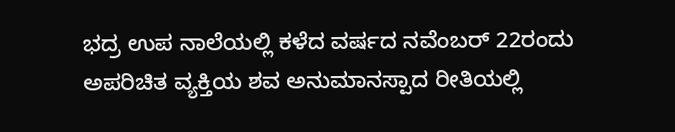ಭದ್ರ ಉಪ ನಾಲೆಯಲ್ಲಿ ಕಳೆದ ವರ್ಷದ ನವೆಂಬರ್ 22ರಂದು ಅಪರಿಚಿತ ವ್ಯಕ್ತಿಯ ಶವ ಅನುಮಾನಸ್ಪಾದ ರೀತಿಯಲ್ಲಿ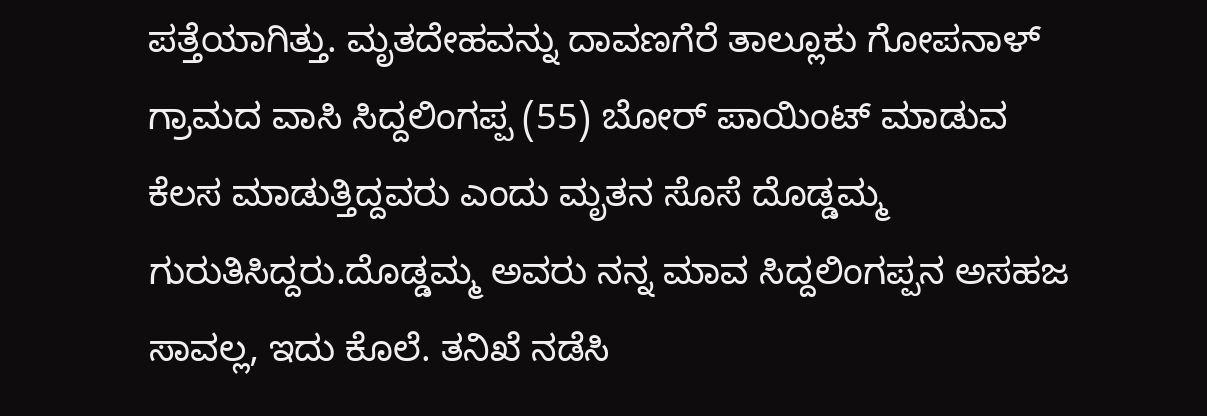ಪತ್ತೆಯಾಗಿತ್ತು. ಮೃತದೇಹವನ್ನು ದಾವಣಗೆರೆ ತಾಲ್ಲೂಕು ಗೋಪನಾಳ್ ಗ್ರಾಮದ ವಾಸಿ ಸಿದ್ದಲಿಂಗಪ್ಪ (55) ಬೋರ್ ಪಾಯಿಂಟ್ ಮಾಡುವ ಕೆಲಸ ಮಾಡುತ್ತಿದ್ದವರು ಎಂದು ಮೃತನ ಸೊಸೆ ದೊಡ್ಡಮ್ಮ ಗುರುತಿಸಿದ್ದರು.ದೊಡ್ಡಮ್ಮ ಅವರು ನನ್ನ ಮಾವ ಸಿದ್ದಲಿಂಗಪ್ಪನ ಅಸಹಜ ಸಾವಲ್ಲ, ಇದು ಕೊಲೆ. ತನಿಖೆ ನಡೆಸಿ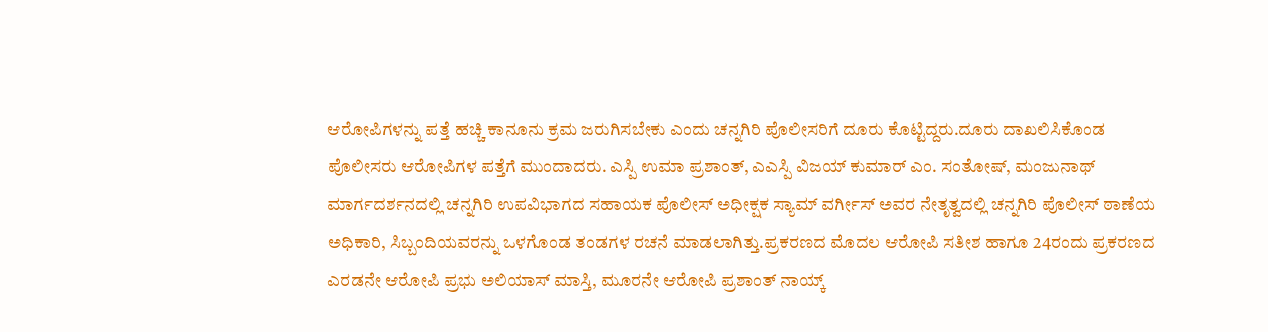ಆರೋಪಿಗಳನ್ನು ಪತ್ತೆ ಹಚ್ಚಿ ಕಾನೂನು ಕ್ರಮ ಜರುಗಿಸಬೇಕು ಎಂದು ಚನ್ನಗಿರಿ ಪೊಲೀಸರಿಗೆ ದೂರು ಕೊಟ್ಟಿದ್ದರು.ದೂರು ದಾಖಲಿಸಿಕೊಂಡ ಪೊಲೀಸರು ಆರೋಪಿಗಳ ಪತ್ತೆಗೆ ಮುಂದಾದರು. ಎಸ್ಪಿ ಉಮಾ ಪ್ರಶಾಂತ್, ಎಎಸ್ಪಿ ವಿಜಯ್ ಕುಮಾರ್ ಎಂ. ಸಂತೋಷ್, ಮಂಜುನಾಥ್ ಮಾರ್ಗದರ್ಶನದಲ್ಲಿ ಚನ್ನಗಿರಿ ಉಪವಿಭಾಗದ ಸಹಾಯಕ ಪೊಲೀಸ್ ಅಧೀಕ್ಷಕ ಸ್ಯಾಮ್ ವರ್ಗೀಸ್‌ ಅವರ ನೇತೃತ್ವದಲ್ಲಿ ಚನ್ನಗಿರಿ ಪೊಲೀಸ್ ಠಾಣೆಯ ಅಧಿಕಾರಿ, ಸಿಬ್ಬಂದಿಯವರನ್ನು ಒಳಗೊಂಡ ತಂಡಗಳ ರಚನೆ ಮಾಡಲಾಗಿತ್ತು.ಪ್ರಕರಣದ ಮೊದಲ ಆರೋಪಿ ಸತೀಶ ಹಾಗೂ 24ರಂದು ಪ್ರಕರಣದ ಎರಡನೇ ಆರೋಪಿ ಪ್ರಭು ಅಲಿಯಾಸ್ ಮಾಸ್ತಿ, ಮೂರನೇ ಆರೋಪಿ ಪ್ರಶಾಂತ್ ನಾಯ್ಕ್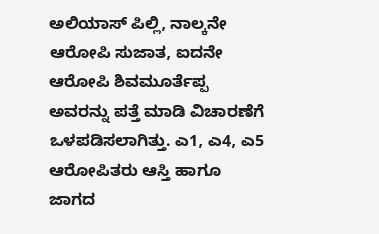ಅಲಿಯಾಸ್ ಪಿಲ್ಲಿ, ನಾಲ್ಕನೇ ಆರೋಪಿ ಸುಜಾತ, ಐದನೇ ಆರೋಪಿ ಶಿವಮೂರ್ತೆಪ್ಪ ಅವರನ್ನು ಪತ್ತೆ ಮಾಡಿ ವಿಚಾರಣೆಗೆ ಒಳಪಡಿಸಲಾಗಿತ್ತು. ಎ1, ಎ4, ಎ5 ಆರೋಪಿತರು ಆಸ್ತಿ ಹಾಗೂ ಜಾಗದ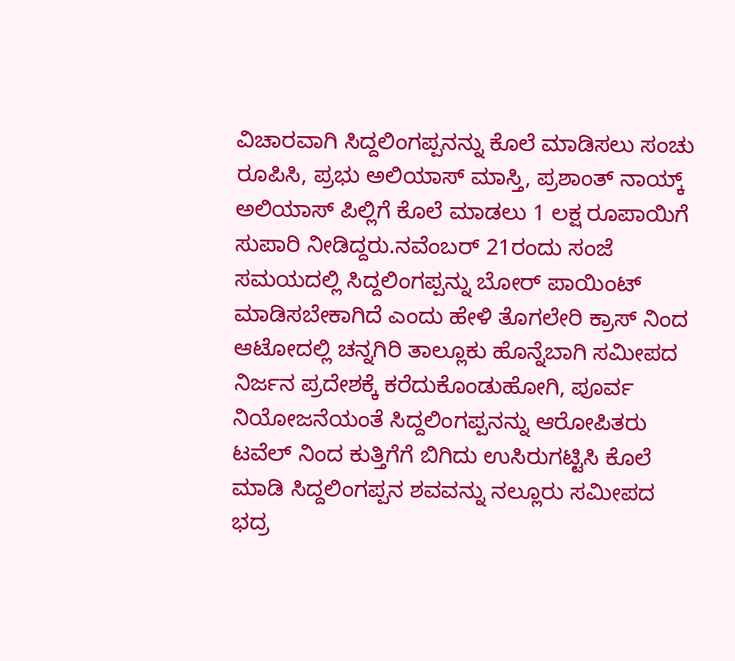ವಿಚಾರವಾಗಿ ಸಿದ್ದಲಿಂಗಪ್ಪನನ್ನು ಕೊಲೆ ಮಾಡಿಸಲು ಸಂಚು ರೂಪಿಸಿ, ಪ್ರಭು ಅಲಿಯಾಸ್ ಮಾಸ್ತಿ, ಪ್ರಶಾಂತ್ ನಾಯ್ಕ್ ಅಲಿಯಾಸ್ ಪಿಲ್ಲಿಗೆ ಕೊಲೆ ಮಾಡಲು 1 ಲಕ್ಷ ರೂಪಾಯಿಗೆ ಸುಪಾರಿ ನೀಡಿದ್ದರು.ನವೆಂಬರ್ 21ರಂದು ಸಂಜೆ ಸಮಯದಲ್ಲಿ ಸಿದ್ದಲಿಂಗಪ್ಪನ್ನು ಬೋರ್ ಪಾಯಿಂಟ್ ಮಾಡಿಸಬೇಕಾಗಿದೆ ಎಂದು ಹೇಳಿ ತೊಗಲೇರಿ ಕ್ರಾಸ್ ನಿಂದ ಆಟೋದಲ್ಲಿ ಚನ್ನಗಿರಿ ತಾಲ್ಲೂಕು ಹೊನ್ನೆಬಾಗಿ ಸಮೀಪದ ನಿರ್ಜನ ಪ್ರದೇಶಕ್ಕೆ ಕರೆದುಕೊಂಡುಹೋಗಿ, ಪೂರ್ವ ನಿಯೋಜನೆಯಂತೆ ಸಿದ್ದಲಿಂಗಪ್ಪನನ್ನು ಆರೋಪಿತರು ಟವೆಲ್ ನಿಂದ ಕುತ್ತಿಗೆಗೆ ಬಿಗಿದು ಉಸಿರುಗಟ್ಟಿಸಿ ಕೊಲೆ ಮಾಡಿ ಸಿದ್ದಲಿಂಗಪ್ಪನ ಶವವನ್ನು ನಲ್ಲೂರು ಸಮೀಪದ ಭದ್ರ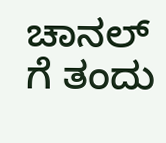ಚಾನಲ್ ಗೆ ತಂದು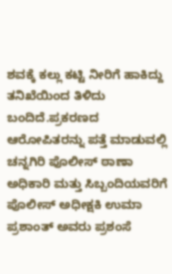ಶವಕ್ಕೆ ಕಲ್ಲು ಕಟ್ಟಿ ನೀರಿಗೆ ಹಾಕಿದ್ದು ತನಿಖೆಯಿಂದ ತಿಳಿದು ಬಂದಿದೆ.ಪ್ರಕರಣದ ಆರೋಪಿತರನ್ನು ಪತ್ತೆ ಮಾಡುವಲ್ಲಿ ಚನ್ನಗಿರಿ ಪೊಲೀಸ್ ಠಾಣಾ ಅಧಿಕಾರಿ ಮತ್ತು ಸಿಬ್ಬಂದಿಯವರಿಗೆ ಪೊಲೀಸ್ ಅಧೀಕ್ಷಕಿ ಉಮಾ ಪ್ರಶಾಂತ್ ಅವರು ಪ್ರಶಂಸೆ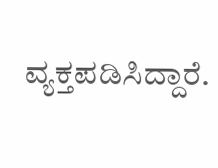ವ್ಯಕ್ತಪಡಿಸಿದ್ದಾರೆ.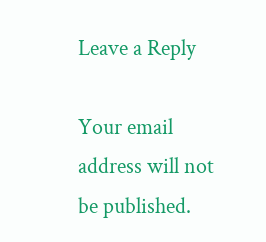Leave a Reply

Your email address will not be published.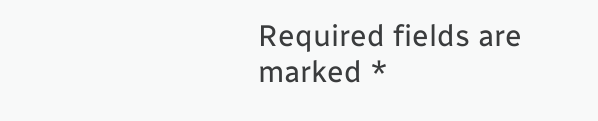Required fields are marked *